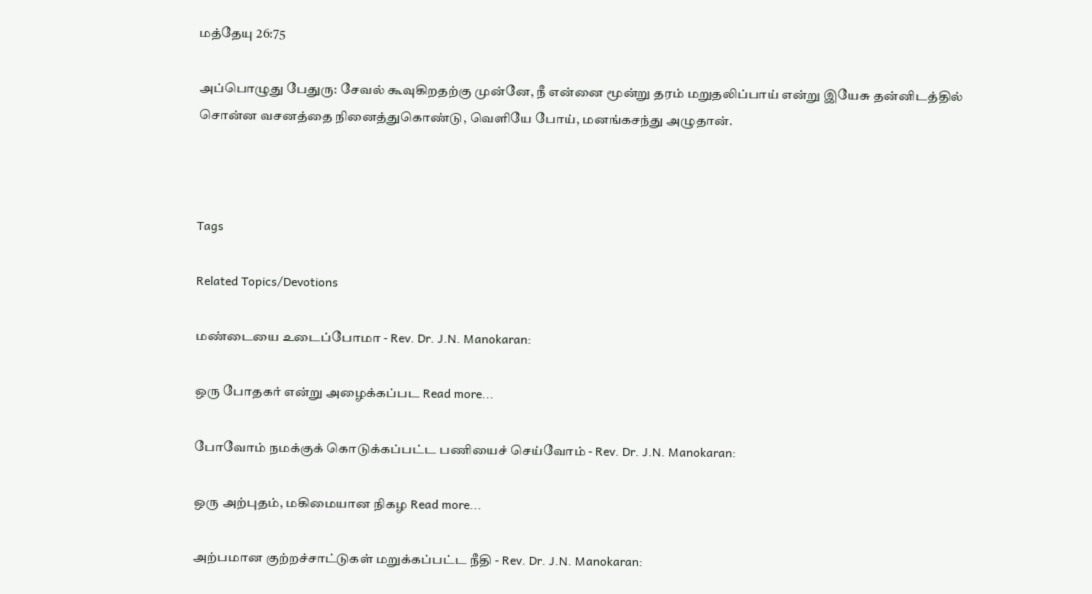மத்தேயு 26:75

அப்பொழுது பேதுரு: சேவல் கூவுகிறதற்கு முன்னே, நீ என்னை மூன்று தரம் மறுதலிப்பாய் என்று இயேசு தன்னிடத்தில் சொன்ன வசனத்தை நினைத்துகொண்டு, வெளியே போய், மனங்கசந்து அழுதான்.



Tags

Related Topics/Devotions

மண்டையை உடைப்போமா - Rev. Dr. J.N. Manokaran:

ஒரு போதகர் என்று அழைக்கப்பட Read more...

போவோம் நமக்குக் கொடுக்கப்பட்ட பணியைச் செய்வோம் - Rev. Dr. J.N. Manokaran:

ஒரு அற்புதம், மகிமையான நிகழ Read more...

அற்பமான குற்றச்சாட்டுகள் மறுக்கப்பட்ட நீதி - Rev. Dr. J.N. Manokaran: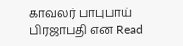காவலர் பாபுபாய் பிரஜாபதி என Read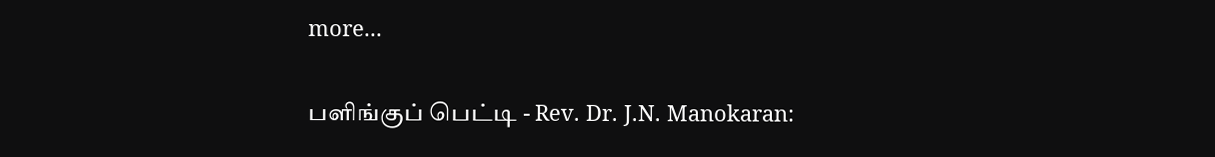more...

பளிங்குப் பெட்டி - Rev. Dr. J.N. Manokaran: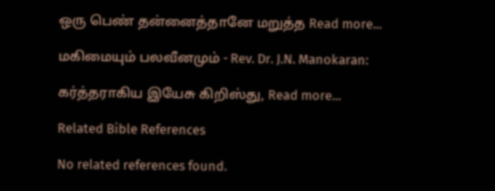ஒரு பெண் தன்னைத்தானே மறுத்த Read more...

மகிமையும் பலவீனமும் - Rev. Dr. J.N. Manokaran:

கர்த்தராகிய இயேசு கிறிஸ்து, Read more...

Related Bible References

No related references found.